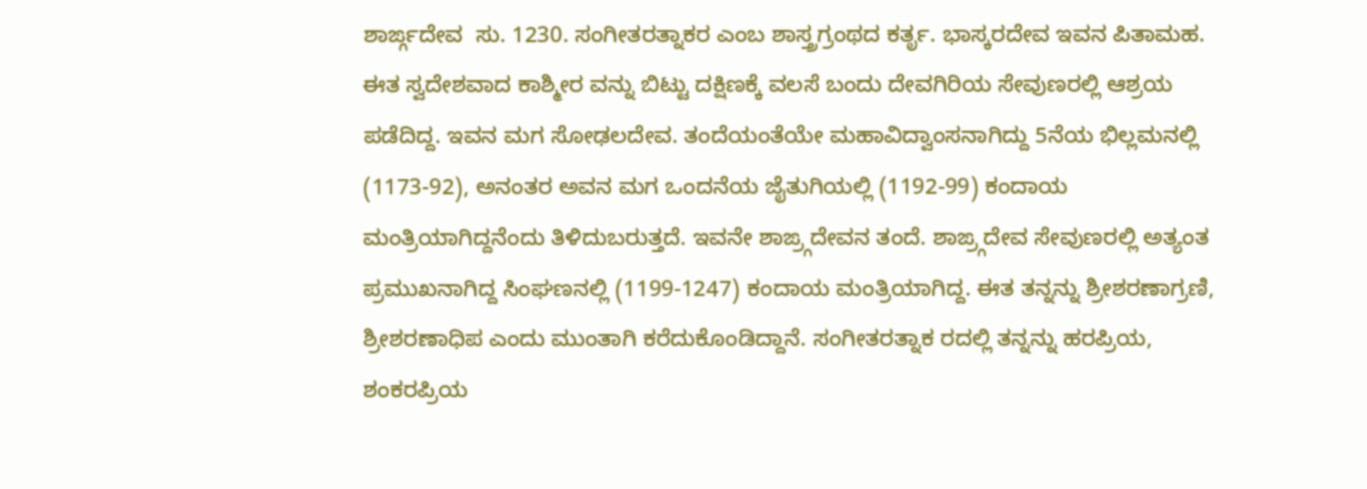ಶಾರ್ಙ್ಗದೇವ  ಸು. 1230. ಸಂಗೀತರತ್ನಾಕರ ಎಂಬ ಶಾಸ್ತ್ರಗ್ರಂಥದ ಕರ್ತೃ. ಭಾಸ್ಕರದೇವ ಇವನ ಪಿತಾಮಹ. ಈತ ಸ್ವದೇಶವಾದ ಕಾಶ್ಮೀರ ವನ್ನು ಬಿಟ್ಟು ದಕ್ಷಿಣಕ್ಕೆ ವಲಸೆ ಬಂದು ದೇವಗಿರಿಯ ಸೇವುಣರಲ್ಲಿ ಆಶ್ರಯ ಪಡೆದಿದ್ದ. ಇವನ ಮಗ ಸೋಢಲದೇವ. ತಂದೆಯಂತೆಯೇ ಮಹಾವಿದ್ವಾಂಸನಾಗಿದ್ದು 5ನೆಯ ಭಿಲ್ಲಮನಲ್ಲಿ (1173-92), ಅನಂತರ ಅವನ ಮಗ ಒಂದನೆಯ ಜೈತುಗಿಯಲ್ಲಿ (1192-99) ಕಂದಾಯ ಮಂತ್ರಿಯಾಗಿದ್ದನೆಂದು ತಿಳಿದುಬರುತ್ತದೆ. ಇವನೇ ಶಾಙ್ರ್ಗದೇವನ ತಂದೆ. ಶಾಙ್ರ್ಗದೇವ ಸೇವುಣರಲ್ಲಿ ಅತ್ಯಂತ ಪ್ರಮುಖನಾಗಿದ್ದ ಸಿಂಘಣನಲ್ಲಿ (1199-1247) ಕಂದಾಯ ಮಂತ್ರಿಯಾಗಿದ್ದ. ಈತ ತನ್ನನ್ನು ಶ್ರೀಶರಣಾಗ್ರಣಿ, ಶ್ರೀಶರಣಾಧಿಪ ಎಂದು ಮುಂತಾಗಿ ಕರೆದುಕೊಂಡಿದ್ದಾನೆ. ಸಂಗೀತರತ್ನಾಕ ರದಲ್ಲಿ ತನ್ನನ್ನು ಹರಪ್ರಿಯ, ಶಂಕರಪ್ರಿಯ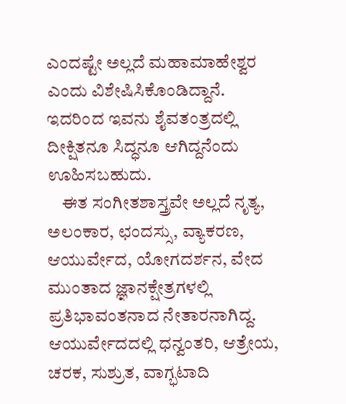ಎಂದಷ್ಟೇ ಅಲ್ಲದೆ ಮಹಾಮಾಹೇಶ್ವರ ಎಂದು ವಿಶೇಷಿಸಿಕೊಂಡಿದ್ದಾನೆ. ಇದರಿಂದ ಇವನು ಶೈವತಂತ್ರದಲ್ಲಿ ದೀಕ್ಷಿತನೂ ಸಿದ್ಧನೂ ಆಗಿದ್ದನೆಂದು ಊಹಿಸಬಹುದು.
    ಈತ ಸಂಗೀತಶಾಸ್ತ್ರವೇ ಅಲ್ಲದೆ ನೃತ್ಯ, ಅಲಂಕಾರ, ಛಂದಸ್ಸು, ವ್ಯಾಕರಣ, ಆಯುರ್ವೇದ, ಯೋಗದರ್ಶನ, ವೇದ ಮುಂತಾದ ಜ್ಞಾನಕ್ಷೇತ್ರಗಳಲ್ಲಿ ಪ್ರತಿಭಾವಂತನಾದ ನೇತಾರನಾಗಿದ್ದ. ಆಯುರ್ವೇದದಲ್ಲಿ ಧನ್ವಂತರಿ, ಆತ್ರೇಯ, ಚರಕ, ಸುಶ್ರುತ, ವಾಗ್ಭಟಾದಿ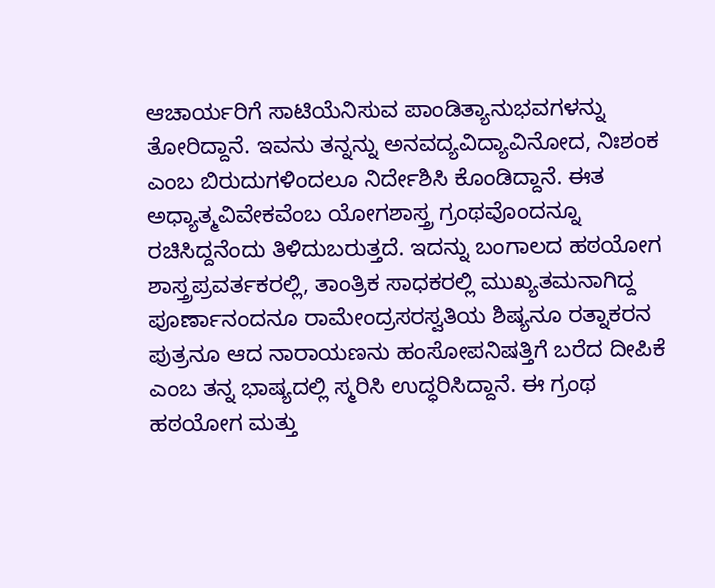ಆಚಾರ್ಯರಿಗೆ ಸಾಟಿಯೆನಿಸುವ ಪಾಂಡಿತ್ಯಾನುಭವಗಳನ್ನು ತೋರಿದ್ದಾನೆ. ಇವನು ತನ್ನನ್ನು ಅನವದ್ಯವಿದ್ಯಾವಿನೋದ, ನಿಃಶಂಕ ಎಂಬ ಬಿರುದುಗಳಿಂದಲೂ ನಿರ್ದೇಶಿಸಿ ಕೊಂಡಿದ್ದಾನೆ. ಈತ ಅಧ್ಯಾತ್ಮವಿವೇಕವೆಂಬ ಯೋಗಶಾಸ್ತ್ರ ಗ್ರಂಥವೊಂದನ್ನೂ ರಚಿಸಿದ್ದನೆಂದು ತಿಳಿದುಬರುತ್ತದೆ. ಇದನ್ನು ಬಂಗಾಲದ ಹಠಯೋಗ ಶಾಸ್ತ್ರಪ್ರವರ್ತಕರಲ್ಲಿ, ತಾಂತ್ರಿಕ ಸಾಧಕರಲ್ಲಿ ಮುಖ್ಯತಮನಾಗಿದ್ದ ಪೂರ್ಣಾನಂದನೂ ರಾಮೇಂದ್ರಸರಸ್ವತಿಯ ಶಿಷ್ಯನೂ ರತ್ನಾಕರನ ಪುತ್ರನೂ ಆದ ನಾರಾಯಣನು ಹಂಸೋಪನಿಷತ್ತಿಗೆ ಬರೆದ ದೀಪಿಕೆ ಎಂಬ ತನ್ನ ಭಾಷ್ಯದಲ್ಲಿ ಸ್ಮರಿಸಿ ಉದ್ಧರಿಸಿದ್ದಾನೆ. ಈ ಗ್ರಂಥ ಹಠಯೋಗ ಮತ್ತು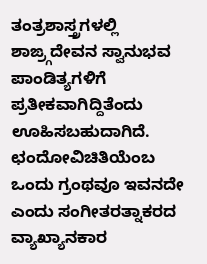ತಂತ್ರಶಾಸ್ತ್ರಗಳಲ್ಲಿ ಶಾಙ್ರ್ಗದೇವನ ಸ್ವಾನುಭವ ಪಾಂಡಿತ್ಯಗಳಿಗೆ ಪ್ರತೀಕವಾಗಿದ್ದಿತೆಂದು ಊಹಿಸಬಹುದಾಗಿದೆ. ಛಂದೋವಿಚಿತಿಯೆಂಬ ಒಂದು ಗ್ರಂಥವೂ ಇವನದೇ ಎಂದು ಸಂಗೀತರತ್ನಾಕರದ ವ್ಯಾಖ್ಯಾನಕಾರ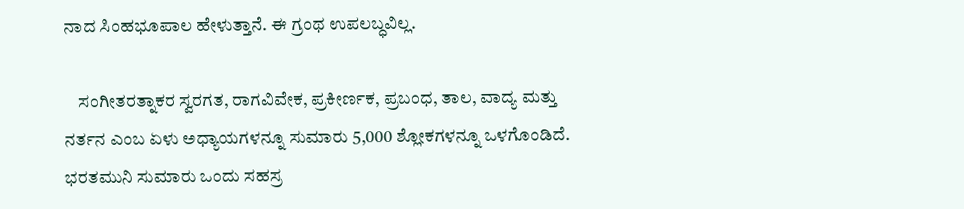ನಾದ ಸಿಂಹಭೂಪಾಲ ಹೇಳುತ್ತಾನೆ. ಈ ಗ್ರಂಥ ಉಪಲಬ್ಧವಿಲ್ಲ.

    ಸಂಗೀತರತ್ನಾಕರ ಸ್ವರಗತ, ರಾಗವಿವೇಕ, ಪ್ರಕೀರ್ಣಕ, ಪ್ರಬಂಧ, ತಾಲ, ವಾದ್ಯ ಮತ್ತು ನರ್ತನ ಎಂಬ ಏಳು ಅಧ್ಯಾಯಗಳನ್ನೂ ಸುಮಾರು 5,000 ಶ್ಲೋಕಗಳನ್ನೂ ಒಳಗೊಂಡಿದೆ. ಭರತಮುನಿ ಸುಮಾರು ಒಂದು ಸಹಸ್ರ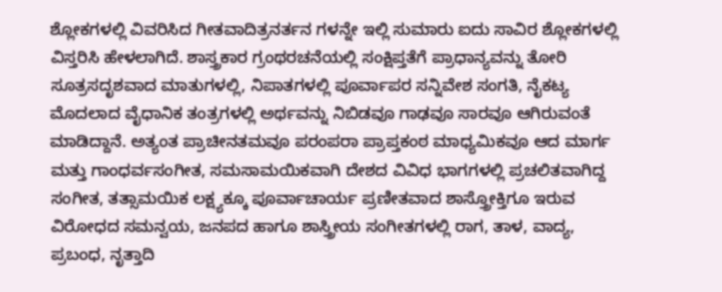ಶ್ಲೋಕಗಳಲ್ಲಿ ವಿವರಿಸಿದ ಗೀತವಾದಿತ್ರನರ್ತನ ಗಳನ್ನೇ ಇಲ್ಲಿ ಸುಮಾರು ಐದು ಸಾವಿರ ಶ್ಲೋಕಗಳಲ್ಲಿ ವಿಸ್ತರಿಸಿ ಹೇಳಲಾಗಿದೆ. ಶಾಸ್ತ್ರಕಾರ ಗ್ರಂಥರಚನೆಯಲ್ಲಿ ಸಂಕ್ಷಿಪ್ತತೆಗೆ ಪ್ರಾಧಾನ್ಯವನ್ನು ತೋರಿ ಸೂತ್ರಸದೃಶವಾದ ಮಾತುಗಳಲ್ಲಿ, ನಿಪಾತಗಳಲ್ಲಿ ಪೂರ್ವಾಪರ ಸನ್ನಿವೇಶ ಸಂಗತಿ, ನೈಕಟ್ಯ ಮೊದಲಾದ ವೈಧಾನಿಕ ತಂತ್ರಗಳಲ್ಲಿ ಅರ್ಥವನ್ನು ನಿಬಿಡವೂ ಗಾಢವೂ ಸಾರವೂ ಆಗಿರುವಂತೆ ಮಾಡಿದ್ದಾನೆ. ಅತ್ಯಂತ ಪ್ರಾಚೀನತಮವೂ ಪರಂಪರಾ ಪ್ರಾಪ್ತಕಂಠ ಮಾಧ್ಯಮಿಕವೂ ಆದ ಮಾರ್ಗ ಮತ್ತು ಗಾಂಧರ್ವಸಂಗೀತ, ಸಮಸಾಮಯಿಕವಾಗಿ ದೇಶದ ವಿವಿಧ ಭಾಗಗಳಲ್ಲಿ ಪ್ರಚಲಿತವಾಗಿದ್ದ ಸಂಗೀತ, ತತ್ಸಾಮಯಿಕ ಲಕ್ಷ್ಯಕ್ಕೂ ಪೂರ್ವಾಚಾರ್ಯ ಪ್ರಣೀತವಾದ ಶಾಸ್ತ್ರೋಕ್ತಿಗೂ ಇರುವ ವಿರೋಧದ ಸಮನ್ವಯ, ಜನಪದ ಹಾಗೂ ಶಾಸ್ತ್ರೀಯ ಸಂಗೀತಗಳಲ್ಲಿ ರಾಗ, ತಾಳ, ವಾದ್ಯ, ಪ್ರಬಂಧ, ನೃತ್ತಾದಿ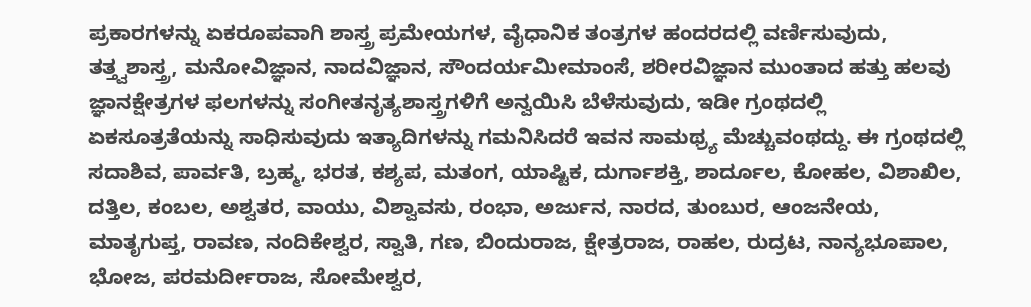ಪ್ರಕಾರಗಳನ್ನು ಏಕರೂಪವಾಗಿ ಶಾಸ್ತ್ರ ಪ್ರಮೇಯಗಳ, ವೈಧಾನಿಕ ತಂತ್ರಗಳ ಹಂದರದಲ್ಲಿ ವರ್ಣಿಸುವುದು, ತತ್ತ್ವಶಾಸ್ತ್ರ, ಮನೋವಿಜ್ಞಾನ, ನಾದವಿಜ್ಞಾನ, ಸೌಂದರ್ಯಮೀಮಾಂಸೆ, ಶರೀರವಿಜ್ಞಾನ ಮುಂತಾದ ಹತ್ತು ಹಲವು ಜ್ಞಾನಕ್ಷೇತ್ರಗಳ ಫಲಗಳನ್ನು ಸಂಗೀತನೃತ್ಯಶಾಸ್ತ್ರಗಳಿಗೆ ಅನ್ವಯಿಸಿ ಬೆಳೆಸುವುದು, ಇಡೀ ಗ್ರಂಥದಲ್ಲಿ ಏಕಸೂತ್ರತೆಯನ್ನು ಸಾಧಿಸುವುದು ಇತ್ಯಾದಿಗಳನ್ನು ಗಮನಿಸಿದರೆ ಇವನ ಸಾಮಥ್ರ್ಯ ಮೆಚ್ಚುವಂಥದ್ದು. ಈ ಗ್ರಂಥದಲ್ಲಿ ಸದಾಶಿವ, ಪಾರ್ವತಿ, ಬ್ರಹ್ಮ, ಭರತ, ಕಶ್ಯಪ, ಮತಂಗ, ಯಾಷ್ಟಿಕ, ದುರ್ಗಾಶಕ್ತಿ, ಶಾರ್ದೂಲ, ಕೋಹಲ, ವಿಶಾಖಿಲ, ದತ್ತಿಲ, ಕಂಬಲ, ಅಶ್ವತರ, ವಾಯು, ವಿಶ್ವಾವಸು, ರಂಭಾ, ಅರ್ಜುನ, ನಾರದ, ತುಂಬುರ, ಆಂಜನೇಯ, ಮಾತೃಗುಪ್ತ, ರಾವಣ, ನಂದಿಕೇಶ್ವರ, ಸ್ವಾತಿ, ಗಣ, ಬಿಂದುರಾಜ, ಕ್ಷೇತ್ರರಾಜ, ರಾಹಲ, ರುದ್ರಟ, ನಾನ್ಯಭೂಪಾಲ, ಭೋಜ, ಪರಮರ್ದೀರಾಜ, ಸೋಮೇಶ್ವರ,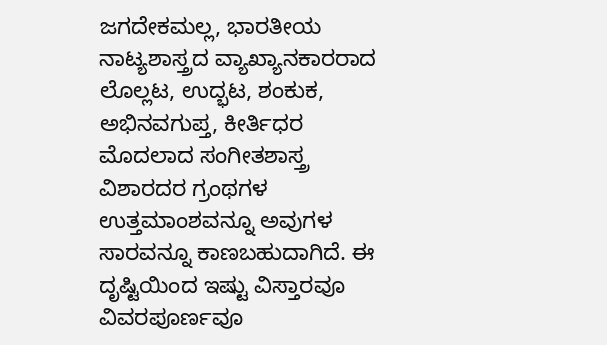ಜಗದೇಕಮಲ್ಲ, ಭಾರತೀಯ ನಾಟ್ಯಶಾಸ್ತ್ರದ ವ್ಯಾಖ್ಯಾನಕಾರರಾದ ಲೊಲ್ಲಟ, ಉದ್ಭಟ, ಶಂಕುಕ, ಅಭಿನವಗುಪ್ತ, ಕೀರ್ತಿಧರ ಮೊದಲಾದ ಸಂಗೀತಶಾಸ್ತ್ರ ವಿಶಾರದರ ಗ್ರಂಥಗಳ ಉತ್ತಮಾಂಶವನ್ನೂ ಅವುಗಳ ಸಾರವನ್ನೂ ಕಾಣಬಹುದಾಗಿದೆ. ಈ ದೃಷ್ಟಿಯಿಂದ ಇಷ್ಟು ವಿಸ್ತಾರವೂ ವಿವರಪೂರ್ಣವೂ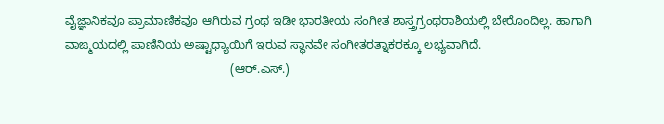ವೈಜ್ಞಾನಿಕವೂ ಪ್ರಾಮಾಣಿಕವೂ ಆಗಿರುವ ಗ್ರಂಥ ಇಡೀ ಭಾರತೀಯ ಸಂಗೀತ ಶಾಸ್ತ್ರಗ್ರಂಥರಾಶಿಯಲ್ಲಿ ಬೇರೊಂದಿಲ್ಲ. ಹಾಗಾಗಿ ವಾಙ್ಮಯದಲ್ಲಿ ಪಾಣಿನಿಯ ಅಷ್ಟಾಧ್ಯಾಯಿಗೆ ಇರುವ ಸ್ಥಾನವೇ ಸಂಗೀತರತ್ನಾಕರಕ್ಕೂ ಲಭ್ಯವಾಗಿದೆ.
                                                (ಆರ್.ಎಸ್.)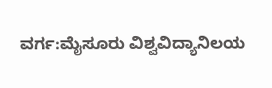ವರ್ಗ:ಮೈಸೂರು ವಿಶ್ವವಿದ್ಯಾನಿಲಯ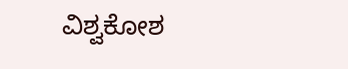ವಿಶ್ವಕೋಶ